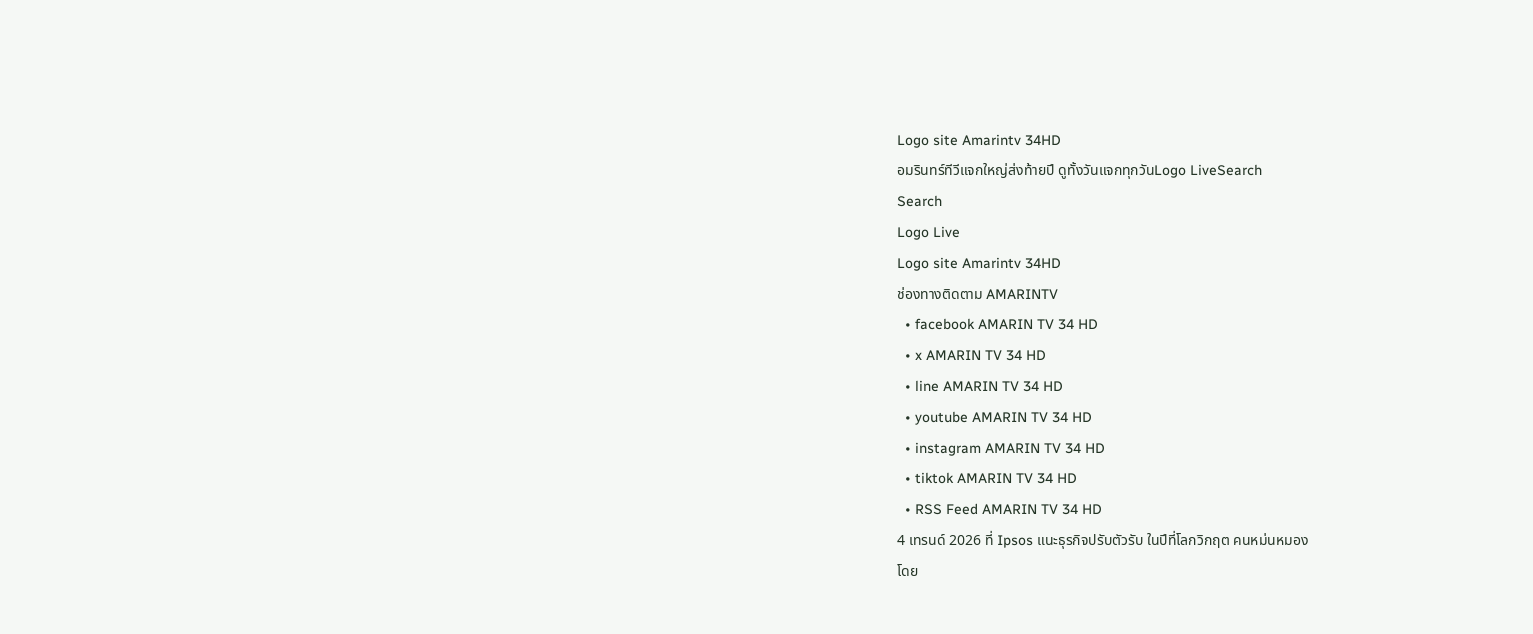Logo site Amarintv 34HD
อมรินทร์ทีวีแจกใหญ่ส่งท้ายปี ดูทั้งวันแจกทุกวันLogo LiveSearch
Search
Logo Live
Logo site Amarintv 34HD
ช่องทางติดตาม AMARINTV
  • facebook AMARIN TV 34 HD
  • x AMARIN TV 34 HD
  • line AMARIN TV 34 HD
  • youtube AMARIN TV 34 HD
  • instagram AMARIN TV 34 HD
  • tiktok AMARIN TV 34 HD
  • RSS Feed AMARIN TV 34 HD
4 เทรนด์ 2026 ที่ Ipsos แนะธุรกิจปรับตัวรับ ในปีที่โลกวิกฤต คนหม่นหมอง
โดย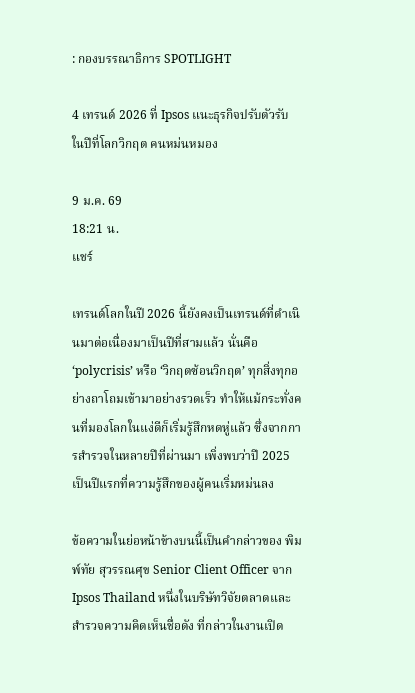: กองบรรณาธิการ SPOTLIGHT

4 เทรนด์ 2026 ที่ Ipsos แนะธุรกิจปรับตัวรับ ในปีที่โลกวิกฤต คนหม่นหมอง

9 ม.ค. 69
18:21 น.
แชร์

เทรนด์โลกในปี 2026 นี้ยังคงเป็นเทรนด์ที่ดำเนินมาต่อเนื่องมาเป็นปีที่สามแล้ว นั่นคือ ‘polycrisis’ หรือ ‘วิกฤตซ้อนวิกฤต’ ทุกสิ่งทุกอย่างถาโถมเข้ามาอย่างรวดเร็ว ทำให้แม้กระทั่งคนที่มองโลกในแง่ดีก็เริ่มรู้สึกหดหู่แล้ว ซึ่งจากการสำรวจในหลายปีที่ผ่านมา เพิ่งพบว่าปี 2025 เป็นปีแรกที่ความรู้สึกของผู้คนเริ่มหม่นลง

ข้อความในย่อหน้าข้างบนนี้เป็นคำกล่าวของ พิมพ์ทัย สุวรรณศุข Senior Client Officer จาก Ipsos Thailand หนึ่งในบริษัทวิจัยตลาดและสำรวจความคิดเห็นชื่อดัง ที่กล่าวในงานเปิด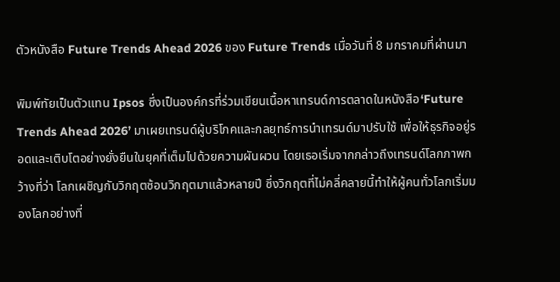ตัวหนังสือ Future Trends Ahead 2026 ของ Future Trends เมื่อวันที่ 8 มกราคมที่ผ่านมา

พิมพ์ทัยเป็นตัวแทน Ipsos ซึ่งเป็นองค์กรที่ร่วมเขียนเนื้อหาเทรนด์การตลาดในหนังสือ‘Future Trends Ahead 2026’ มาเผยเทรนด์ผู้บริโภคและกลยุทธ์การนำเทรนด์มาปรับใช้ เพื่อให้ธุรกิจอยู่รอดและเติบโตอย่างยั่งยืนในยุคที่เต็มไปด้วยความผันผวน โดยเธอเริ่มจากกล่าวถึงเทรนด์โลกภาพกว้างที่ว่า โลกเผชิญกับวิกฤตซ้อนวิกฤตมาแล้วหลายปี ซึ่งวิกฤตที่ไม่คลี่คลายนี้ทำให้ผู้คนทั่วโลกเริ่มมองโลกอย่างที่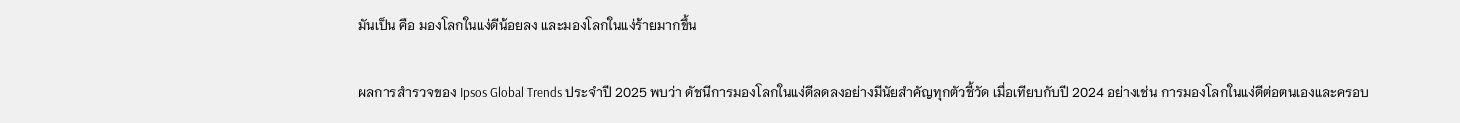มันเป็น คือ มองโลกในแง่ดีน้อยลง และมองโลกในแง่ร้ายมากขึ้น

ผลการสำรวจของ Ipsos Global Trends ประจำปี 2025 พบว่า ดัชนีการมองโลกในแง่ดีลดลงอย่างมีนัยสำคัญทุกตัวชี้วัด เมื่อเทียบกับปี 2024 อย่างเช่น การมองโลกในแง่ดีต่อตนเองและครอบ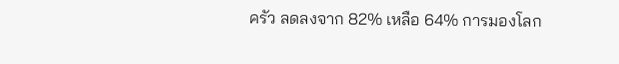ครัว ลดลงจาก 82% เหลือ 64% การมองโลก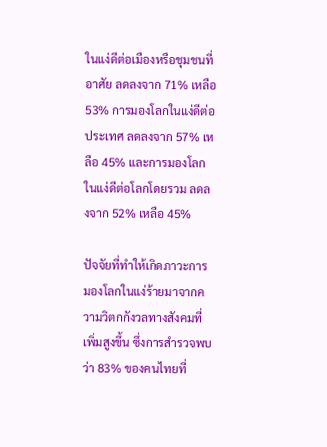ในแง่ดีต่อเมืองหรือชุมชนที่อาศัย ลดลงจาก 71% เหลือ 53% การมองโลกในแง่ดีต่อประเทศ ลดลงจาก 57% เหลือ 45% และการมองโลกในแง่ดีต่อโลกโดยรวม ลดลงจาก 52% เหลือ 45%

ปัจจัยที่ทำให้เกิดภาวะการมองโลกในแง่ร้ายมาจากความวิตกกังวลทางสังคมที่เพิ่มสูงขึ้น ซึ่งการสำรวจพบว่า 83% ของคนไทยที่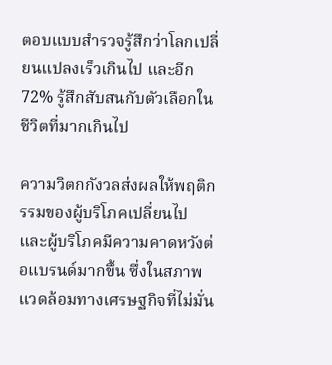ตอบแบบสำรวจรู้สึกว่าโลกเปลี่ยนแปลงเร็วเกินไป และอีก 72% รู้สึกสับสนกับตัวเลือกในชีวิตที่มากเกินไป

ความวิตกกังวลส่งผลให้พฤติกรรมของผู้บริโภคเปลี่ยนไป และผู้บริโภคมีความคาดหวังต่อแบรนด์มากขึ้น ซึ่งในสภาพแวดล้อมทางเศรษฐกิจที่ไม่มั่น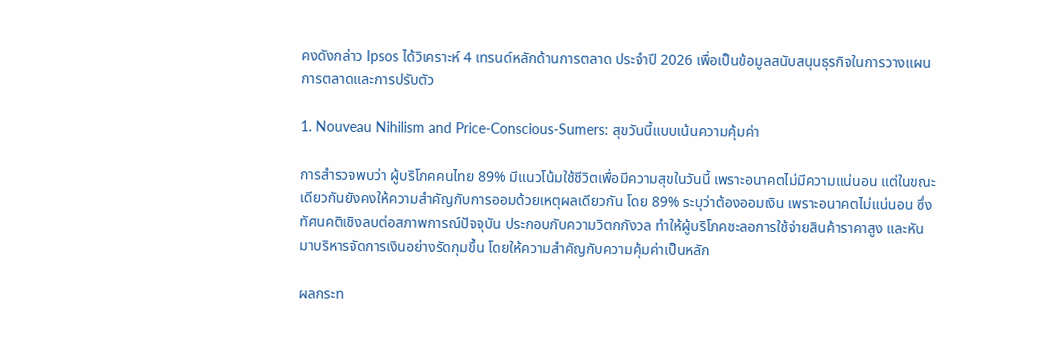คงดังกล่าว Ipsos ได้วิเคราะห์ 4 เทรนด์หลักด้านการตลาด ประจำปี 2026 เพื่อเป็นข้อมูลสนับสนุนธุรกิจในการวางแผนการตลาดและการปรับตัว

1. Nouveau Nihilism and Price-Conscious-Sumers: สุขวันนี้แบบเน้นความคุ้มค่า

การสำรวจพบว่า ผู้บริโภคคนไทย 89% มีแนวโน้มใช้ชีวิตเพื่อมีความสุขในวันนี้ เพราะอนาคตไม่มีความแน่นอน แต่ในขณะเดียวกันยังคงให้ความสำคัญกับการออมด้วยเหตุผลเดียวกัน โดย 89% ระบุว่าต้องออมเงิน เพราะอนาคตไม่แน่นอน ซึ่งทัศนคติเชิงลบต่อสภาพการณ์ปัจจุบัน ประกอบกับความวิตกกังวล ทำให้ผู้บริโภคชะลอการใช้จ่ายสินค้าราคาสูง และหันมาบริหารจัดการเงินอย่างรัดกุมขึ้น โดยให้ความสำคัญกับความคุ้มค่าเป็นหลัก

ผลกระท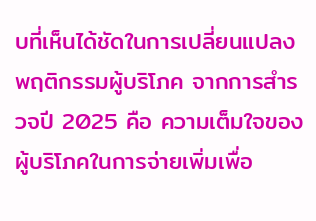บที่เห็นได้ชัดในการเปลี่ยนแปลงพฤติกรรมผู้บริโภค จากการสำรวจปี 2025 คือ ความเต็มใจของผู้บริโภคในการจ่ายเพิ่มเพื่อ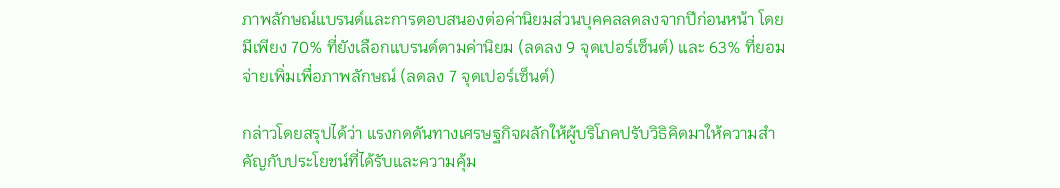ภาพลักษณ์แบรนด์และการตอบสนองต่อค่านิยมส่วนบุคคลลดลงจากปีก่อนหน้า โดยมีเพียง 70% ที่ยังเลือกแบรนด์ตามค่านิยม (ลดลง 9 จุดเปอร์เซ็นต์) และ 63% ที่ยอมจ่ายเพิ่มเพื่อภาพลักษณ์ (ลดลง 7 จุดเปอร์เซ็นต์)

กล่าวโดยสรุปได้ว่า แรงกดดันทางเศรษฐกิจผลักให้ผู้บริโภคปรับวิธิคิดมาให้ความสำคัญกับประโยชน์ที่ได้รับและความคุ้ม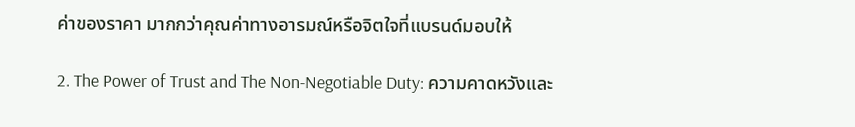ค่าของราคา มากกว่าคุณค่าทางอารมณ์หรือจิตใจที่แบรนด์มอบให้

2. The Power of Trust and The Non-Negotiable Duty: ความคาดหวังและ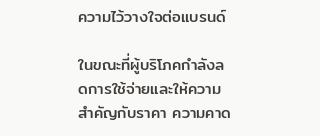ความไว้วางใจต่อแบรนด์

ในขณะที่ผู้บริโภคกำลังลดการใช้จ่ายและให้ความสำคัญกับราคา ความคาด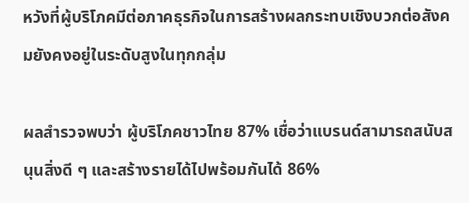หวังที่ผู้บริโภคมีต่อภาคธุรกิจในการสร้างผลกระทบเชิงบวกต่อสังคมยังคงอยู่ในระดับสูงในทุกกลุ่ม

ผลสำรวจพบว่า ผู้บริโภคชาวไทย 87% เชื่อว่าแบรนด์สามารถสนับสนุนสิ่งดี ๆ และสร้างรายได้ไปพร้อมกันได้ 86%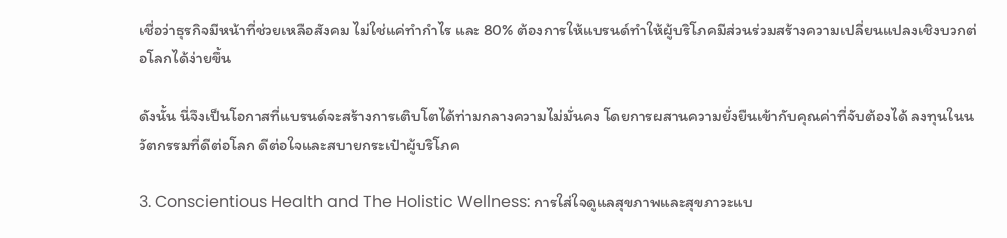เชื่อว่าธุรกิจมีหน้าที่ช่วยเหลือสังคม ไม่ใช่แค่ทำกำไร และ 80% ต้องการให้แบรนด์ทำให้ผู้บริโภคมีส่วนร่วมสร้างความเปลี่ยนแปลงเชิงบวกต่อโลกได้ง่ายขึ้น

ดังนั้น นี่จึงเป็นโอกาสที่แบรนด์จะสร้างการเติบโตได้ท่ามกลางความไม่มั่นคง โดยการผสานความยั่งยืนเข้ากับคุณค่าที่จับต้องได้ ลงทุนในนวัตกรรมที่ดีต่อโลก ดีต่อใจและสบายกระเป๋าผู้บริโภค

3. Conscientious Health and The Holistic Wellness: การใส่ใจดูแลสุขภาพและสุขภาวะแบ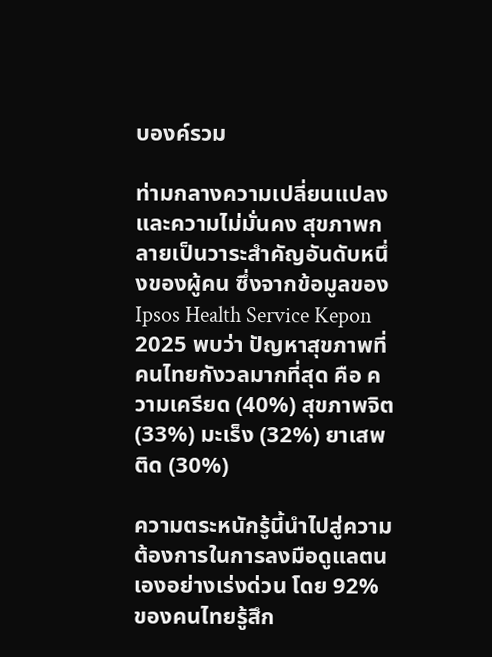บองค์รวม

ท่ามกลางความเปลี่ยนแปลงและความไม่มั่นคง สุขภาพกลายเป็นวาระสำคัญอันดับหนึ่งของผู้คน ซึ่งจากข้อมูลของ Ipsos Health Service Kepon 2025 พบว่า ปัญหาสุขภาพที่คนไทยกังวลมากที่สุด คือ ความเครียด (40%) สุขภาพจิต (33%) มะเร็ง (32%) ยาเสพติด (30%)

ความตระหนักรู้นี้นำไปสู่ความต้องการในการลงมือดูแลตนเองอย่างเร่งด่วน โดย 92% ของคนไทยรู้สึก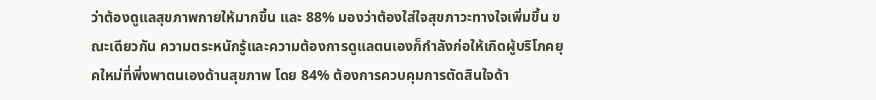ว่าต้องดูแลสุขภาพกายให้มากขึ้น และ 88% มองว่าต้องใส่ใจสุขภาวะทางใจเพิ่มขึ้น ขณะเดียวกัน ความตระหนักรู้และความต้องการดูแลตนเองก็กำลังก่อให้เกิดผู้บริโภคยุคใหม่ที่พึ่งพาตนเองด้านสุขภาพ โดย 84% ต้องการควบคุมการตัดสินใจด้า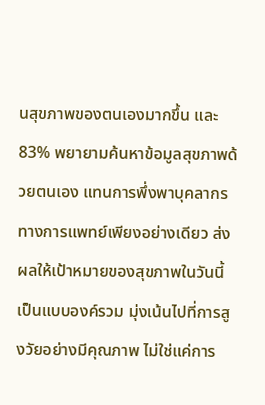นสุขภาพของตนเองมากขึ้น และ 83% พยายามค้นหาข้อมูลสุขภาพด้วยตนเอง แทนการพึ่งพาบุคลากรทางการแพทย์เพียงอย่างเดียว ส่งผลให้เป้าหมายของสุขภาพในวันนี้เป็นแบบองค์รวม มุ่งเน้นไปที่การสูงวัยอย่างมีคุณภาพ ไม่ใช่แค่การ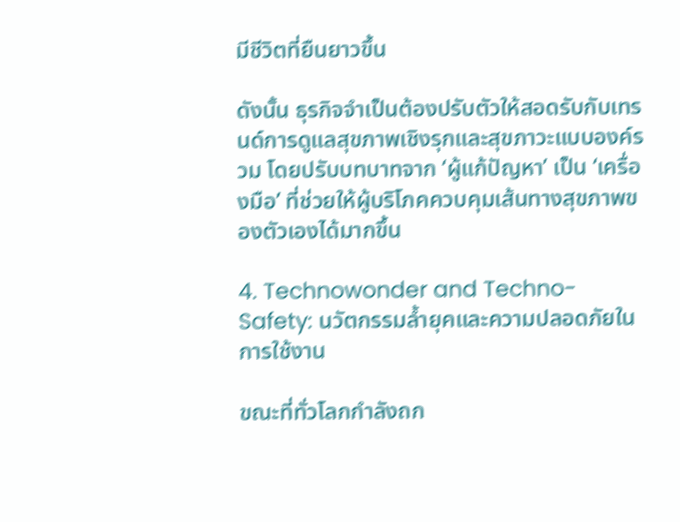มีชีวิตที่ยืนยาวขึ้น

ดังนั้น ธุรกิจจำเป็นต้องปรับตัวให้สอดรับกับเทรนด์การดูแลสุขภาพเชิงรุกและสุขภาวะแบบองค์รวม โดยปรับบทบาทจาก ‘ผู้แก้ปัญหา’ เป็น ‘เครื่องมือ’ ที่ช่วยให้ผู้บริโภคควบคุมเส้นทางสุขภาพของตัวเองได้มากขึ้น

4. Technowonder and Techno-Safety: นวัตกรรมล้ำยุคและความปลอดภัยในการใช้งาน

ขณะที่ทั่วโลกกำลังถก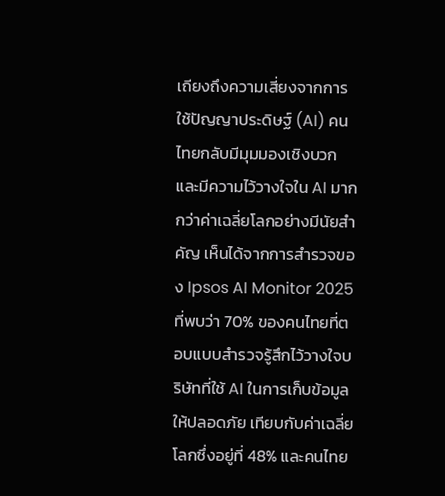เถียงถึงความเสี่ยงจากการใช้ปัญญาประดิษฐ์ (AI) คนไทยกลับมีมุมมองเชิงบวกและมีความไว้วางใจใน AI มากกว่าค่าเฉลี่ยโลกอย่างมีนัยสำคัญ เห็นได้จากการสำรวจของ Ipsos AI Monitor 2025 ที่พบว่า 70% ของคนไทยที่ตอบแบบสำรวจรู้สึกไว้วางใจบริษัทที่ใช้ AI ในการเก็บข้อมูลให้ปลอดภัย เทียบกับค่าเฉลี่ยโลกซึ่งอยู่ที่ 48% และคนไทย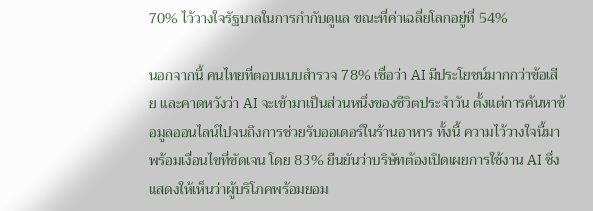70% ไว้วางใจรัฐบาลในการกำกับดูแล ขณะที่ค่าเฉลี่ยโลกอยู่ที่ 54%

นอกจากนี้ คนไทยที่ตอบแบบสำรวจ 78% เชื่อว่า AI มีประโยชน์มากกว่าข้อเสีย และคาดหวังว่า AI จะเข้ามาเป็นส่วนหนึ่งของชีวิตประจำวัน ตั้งแต่การค้นหาข้อมูลออนไลน์ไปจนถึงการช่วยรับออเดอร์ในร้านอาหาร ทั้งนี้ ความไว้วางใจนี้มาพร้อมเงื่อนไขที่ชัดเจน โดย 83% ยืนยันว่าบริษัทต้องเปิดเผยการใช้งาน AI ซึ่งแสดงให้เห็นว่าผู้บริโภคพร้อมยอม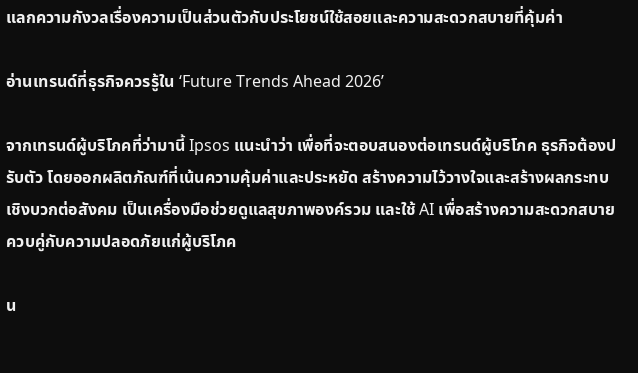แลกความกังวลเรื่องความเป็นส่วนตัวกับประโยชน์ใช้สอยและความสะดวกสบายที่คุ้มค่า

อ่านเทรนด์ที่ธุรกิจควรรู้ใน ‘Future Trends Ahead 2026’

จากเทรนด์ผู้บริโภคที่ว่ามานี้ Ipsos แนะนำว่า เพื่อที่จะตอบสนองต่อเทรนด์ผู้บริโภค ธุรกิจต้องปรับตัว โดยออกผลิตภัณฑ์ที่เน้นความคุ้มค่าและประหยัด สร้างความไว้วางใจและสร้างผลกระทบเชิงบวกต่อสังคม เป็นเครื่องมือช่วยดูแลสุขภาพองค์รวม และใช้ AI เพื่อสร้างความสะดวกสบายควบคู่กับความปลอดภัยแก่ผู้บริโภค

น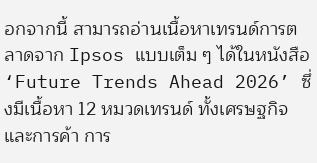อกจากนี้ สามารถอ่านเนื้อหาเทรนด์การตลาดจาก Ipsos แบบเต็ม ๆ ได้ในหนังสือ ‘Future Trends Ahead 2026’ ซึ่งมีเนื้อหา 12 หมวดเทรนด์ ทั้งเศรษฐกิจและการค้า การ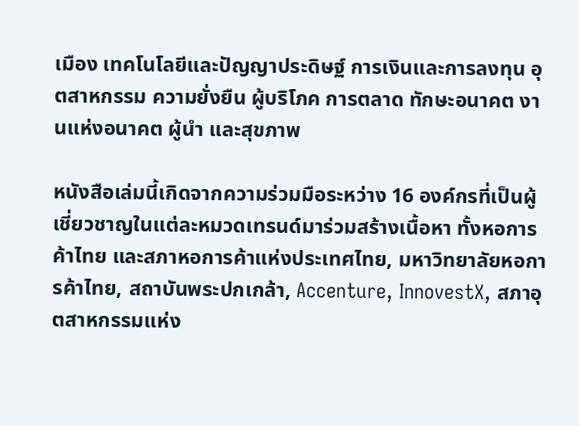เมือง เทคโนโลยีและปัญญาประดิษฐ์ การเงินและการลงทุน อุตสาหกรรม ความยั่งยืน ผู้บริโภค การตลาด ทักษะอนาคต งานแห่งอนาคต ผู้นำ และสุขภาพ

หนังสือเล่มนี้เกิดจากความร่วมมือระหว่าง 16 องค์กรที่เป็นผู้เชี่ยวชาญในแต่ละหมวดเทรนด์มาร่วมสร้างเนื้อหา ทั้งหอการค้าไทย และสภาหอการค้าแห่งประเทศไทย, มหาวิทยาลัยหอการค้าไทย, สถาบันพระปกเกล้า, Accenture, InnovestX, สภาอุตสาหกรรมแห่ง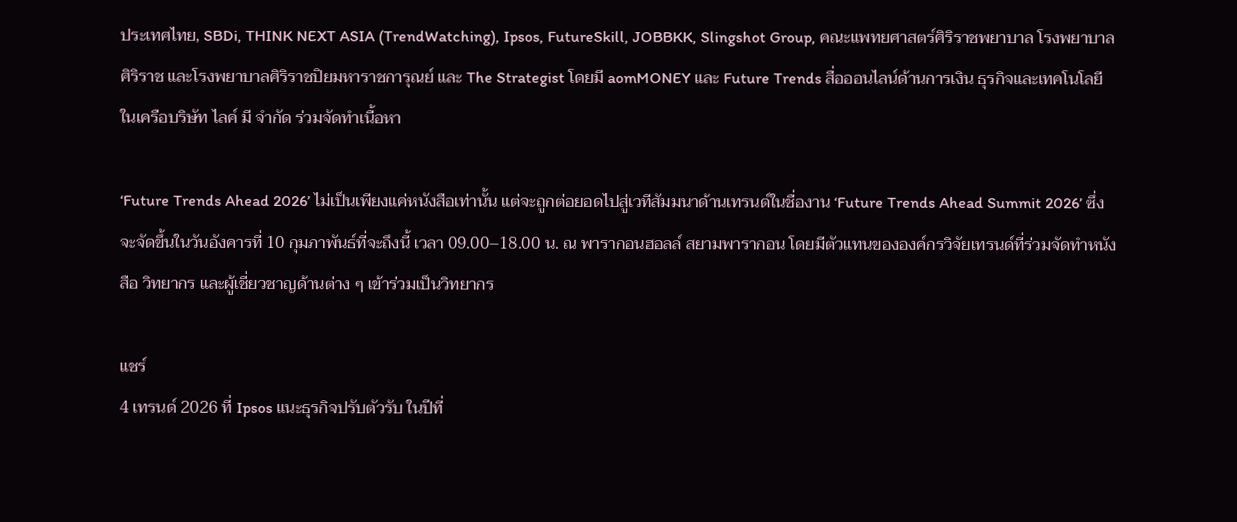ประเทศไทย, SBDi, THINK NEXT ASIA (TrendWatching), Ipsos, FutureSkill, JOBBKK, Slingshot Group, คณะแพทยศาสตร์ศิริราชพยาบาล โรงพยาบาลศิริราช และโรงพยาบาลศิริราชปิยมหาราชการุณย์ และ The Strategist โดยมี aomMONEY และ Future Trends สื่อออนไลน์ด้านการเงิน ธุรกิจและเทคโนโลยี ในเครือบริษัท ไลค์ มี จำกัด ร่วมจัดทำเนื้อหา

‘Future Trends Ahead 2026’ ไม่เป็นเพียงแค่หนังสือเท่านั้น แต่จะถูกต่อยอดไปสู่เวทีสัมมนาด้านเทรนด์ในชื่องาน ‘Future Trends Ahead Summit 2026’ ซึ่งจะจัดขึ้นในวันอังคารที่ 10 กุมภาพันธ์ที่จะถึงนี้ เวลา 09.00–18.00 น. ณ พารากอนฮอลล์ สยามพารากอน โดยมีตัวแทนขององค์กรวิจัยเทรนด์ที่ร่วมจัดทำหนังสือ วิทยากร และผู้เชี่ยวชาญด้านต่าง ๆ เข้าร่วมเป็นวิทยากร

แชร์
4 เทรนด์ 2026 ที่ Ipsos แนะธุรกิจปรับตัวรับ ในปีที่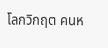โลกวิกฤต คนห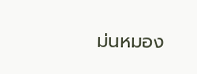ม่นหมอง